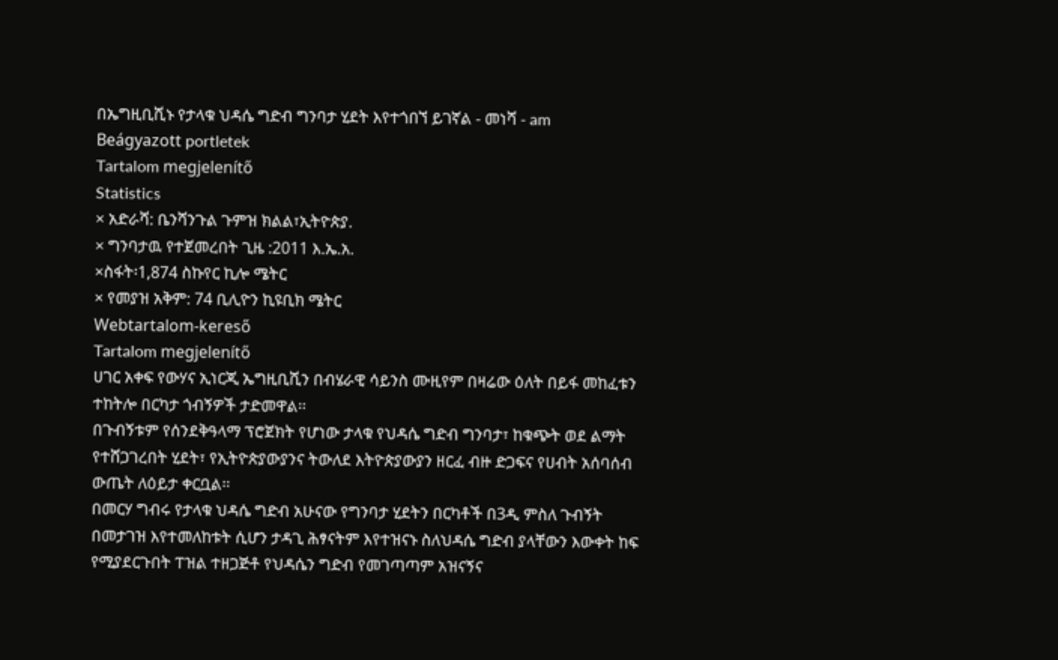በኤግዚቢሺኑ የታላቁ ህዳሴ ግድብ ግንባታ ሂደት እየተጎበኘ ይገኛል - መነሻ - am
Beágyazott portletek
Tartalom megjelenítő
Statistics
× አድራሻ: ቤንሻንጉል ጉምዝ ክልል፣ኢትዮጵያ.
× ግንባታዉ የተጀመረበት ጊዜ :2011 እ.ኤ.አ.
×ስፋት፡1,874 ስኩየር ኪሎ ሜትር
× የመያዝ አቅም: 74 ቢሊዮን ኪዩቢክ ሜትር
Webtartalom-kereső
Tartalom megjelenítő
ሀገር አቀፍ የውሃና ኢነርጂ ኤግዚቢሺን በብሄራዊ ሳይንስ ሙዚየም በዛሬው ዕለት በይፋ መከፈቱን ተከትሎ በርካታ ጎብኝዎች ታድመዋል፡፡
በጉብኝቱም የሰንደቅዓላማ ፕሮጀክት የሆነው ታላቁ የህዳሴ ግድብ ግንባታ፣ ከቁጭት ወደ ልማት የተሸጋገረበት ሂደት፣ የኢትዮጵያውያንና ትውለደ እትዮጵያውያን ዘርፈ ብዙ ድጋፍና የሀብት አሰባሰብ ውጤት ለዕይታ ቀርቧል፡፡
በመርሃ ግብሩ የታላቁ ህዳሴ ግድብ አሁናው የግንባታ ሂደትን በርካቶች በ3ዲ ምስለ ጉብኝት በመታገዝ እየተመለከቱት ሲሆን ታዳጊ ሕፃናትም እየተዝናኑ ስለህዳሴ ግድብ ያላቸውን እውቀት ከፍ የሚያደርጉበት ፐዝል ተዘጋጅቶ የህዳሴን ግድብ የመገጣጣም አዝናኝና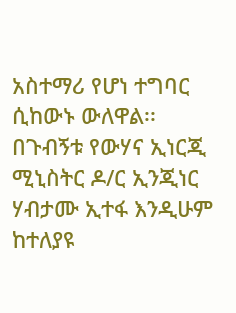አስተማሪ የሆነ ተግባር ሲከውኑ ውለዋል፡፡
በጉብኝቱ የውሃና ኢነርጂ ሚኒስትር ዶ/ር ኢንጂነር ሃብታሙ ኢተፋ እንዲሁም ከተለያዩ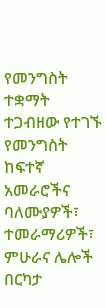የመንግስት ተቋማት ተጋብዘው የተገኙ የመንግስት ከፍተኛ አመራሮችና ባለሙያዎች፣ ተመራማሪዎች፣ ምሁራና ሌሎች በርካታ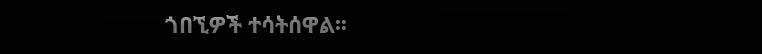ጎበኚዎች ተሳትሰዋል፡፡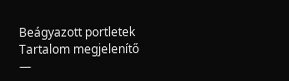Beágyazott portletek
Tartalom megjelenítő
—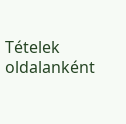Tételek oldalanként